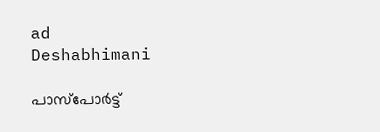ad
Deshabhimani

പാസ്‌പോർട്ട്‌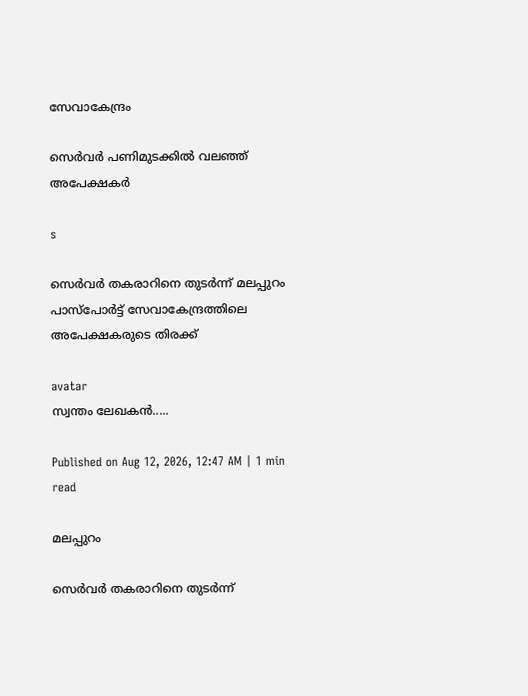സേവാകേന്ദ്രം

സെര്‍വര്‍ പണിമുടക്കിൽ വലഞ്ഞ് അപേക്ഷകര്‍

s

സെര്‍വര്‍ തകരാറിനെ തുടര്‍ന്ന് മലപ്പുറം പാസ്‌പോർട്ട്‌ സേവാകേന്ദ്രത്തിലെ അപേക്ഷകരുടെ തിരക്ക്

avatar
സ്വന്തം ലേഖകന്‍.....

Published on Aug 12, 2026, 12:47 AM | 1 min read

മലപ്പുറം

സെര്‍വര്‍ തകരാറിനെ തുടര്‍ന്ന്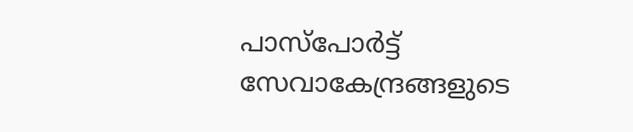പാസ്‌പോർട്ട്‌ സേവാകേന്ദ്രങ്ങളുടെ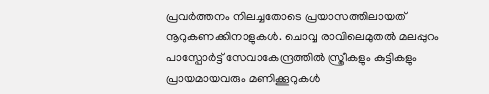പ്രവര്‍ത്തനം നിലച്ചതോടെ പ്രയാസത്തിലായത് നൂറുകണക്കിനാളുകള്‍. ചൊവ്വ രാവിലെമുതല്‍ മലപ്പുറം പാസ്പോര്‍ട്ട് സേവാകേന്ദ്രത്തില്‍ സ്ത്രീകളും കുട്ടികളും പ്രായമായവരും മണിക്കൂറുകള്‍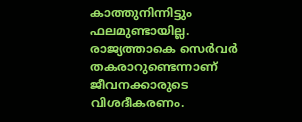കാത്തുനിന്നിട്ടും ഫലമുണ്ടായില്ല. രാജ്യത്താകെ സെര്‍വര്‍ തകരാറുണ്ടെന്നാണ് ജീവനക്കാരുടെ വിശദീകരണം.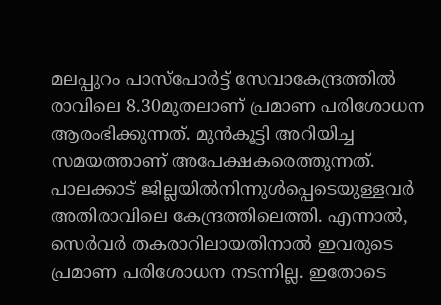മലപ്പുറം പാസ്പോര്‍ട്ട് സേവാകേന്ദ്രത്തില്‍ രാവിലെ 8.30മുതലാണ് പ്രമാണ പരിശോധന ആരംഭിക്കുന്നത്. മുന്‍കൂട്ടി അറിയിച്ച സമയത്താണ് അപേക്ഷകരെത്തുന്നത്. പാലക്കാട് ജില്ലയില്‍നിന്നുള്‍പ്പെടെയുള്ളവര്‍ അതിരാവിലെ കേന്ദ്രത്തിലെത്തി. എന്നാല്‍, സെര്‍വര്‍ തകരാറിലായതിനാല്‍ ഇവരുടെ പ്രമാണ പരിശോധന നടന്നില്ല. ഇതോടെ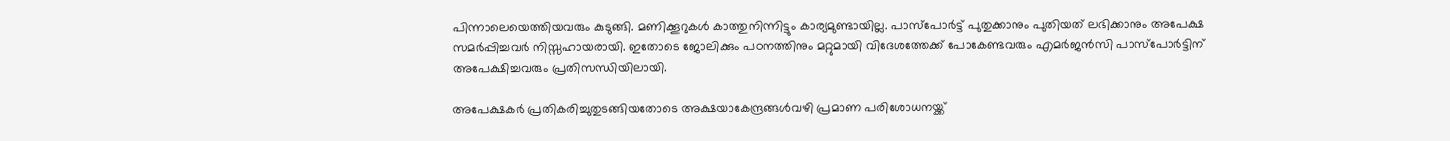പിന്നാലെയെത്തിയവരും കുടുങ്ങി. മണിക്കൂറുകള്‍ കാത്തുനിന്നിട്ടും കാര്യമുണ്ടായില്ല. പാസ്പോര്‍ട്ട് പുതുക്കാനും പുതിയത് ലഭിക്കാനും അപേക്ഷ സമര്‍പ്പിച്ചവര്‍ നിസ്സഹായരായി. ഇതോടെ ജോലിക്കും പഠനത്തിനും മറ്റുമായി വിദേശത്തേക്ക് പോകേണ്ടവരും എമര്‍ജന്‍സി പാസ്പോര്‍ട്ടിന് അപേക്ഷിച്ചവരും പ്രതിസന്ധിയിലായി.

അപേക്ഷകര്‍ പ്രതികരിച്ചുതുടങ്ങിയതോടെ അക്ഷയാകേന്ദ്രങ്ങള്‍വഴി പ്രമാണ പരിശോധനയ്ക്ക്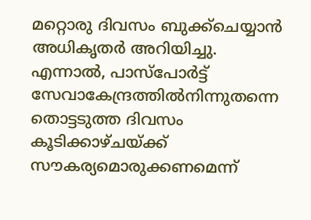മറ്റൊരു ദിവസം ബുക്ക്ചെയ്യാന്‍ അധികൃതര്‍ അറിയിച്ചു. എന്നാല്‍, പാസ്പോര്‍ട്ട് സേവാകേന്ദ്രത്തില്‍നിന്നുതന്നെ തൊട്ടടുത്ത ദിവസം കൂടിക്കാഴ്ചയ്ക്ക് സൗകര്യമൊരുക്കണമെന്ന്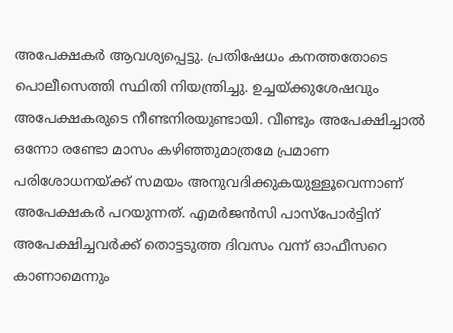അപേക്ഷകര്‍ ആവശ്യപ്പെട്ടു. പ്രതിഷേധം കനത്തതോടെ പൊലീസെത്തി സ്ഥിതി നിയന്ത്രിച്ചു. ഉച്ചയ്ക്കുശേഷവും അപേക്ഷകരുടെ നീണ്ടനിരയുണ്ടായി. വീണ്ടും അപേക്ഷിച്ചാല്‍ ഒന്നോ രണ്ടോ മാസം കഴിഞ്ഞുമാത്രമേ പ്രമാണ പരിശോധനയ്ക്ക് സമയം അനുവദിക്കുകയുള്ളൂവെന്നാണ് അപേക്ഷകര്‍ പറയുന്നത്. എമര്‍ജന്‍സി പാസ്പോര്‍ട്ടിന് അപേക്ഷിച്ചവര്‍ക്ക് തൊട്ടടുത്ത ദിവസം വന്ന് ഓഫീസറെ കാണാമെന്നും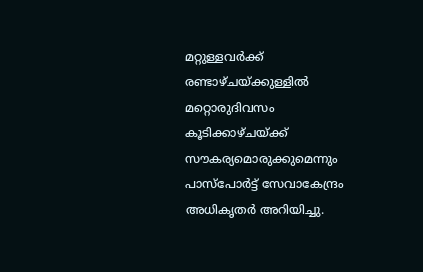മറ്റുള്ളവര്‍ക്ക് രണ്ടാഴ്ചയ്ക്കുള്ളില്‍ മറ്റൊരുദിവസം കൂടിക്കാഴ്ചയ്ക്ക് സൗകര്യമൊരുക്കുമെന്നും പാസ്പോര്‍ട്ട് സേവാകേന്ദ്രം അധികൃതര്‍ അറിയിച്ചു.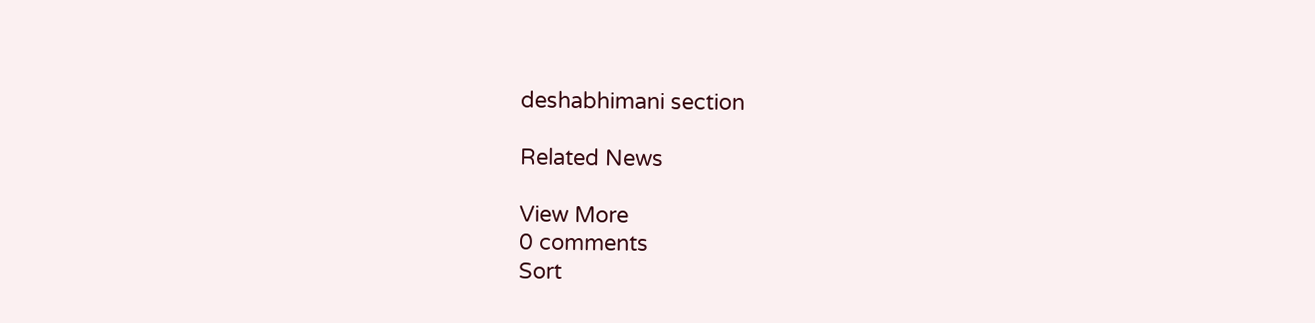deshabhimani section

Related News

View More
0 comments
Sort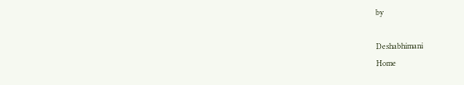by

Deshabhimani
Home